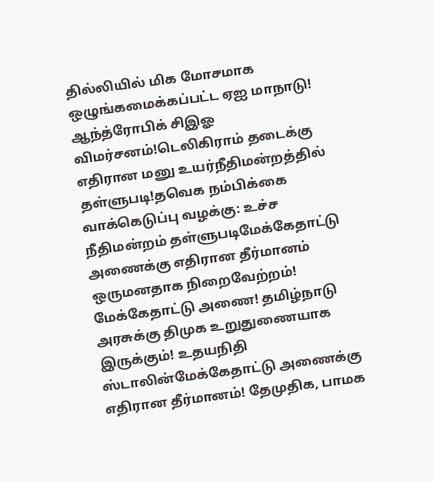தில்லியில் மிக மோசமாக ஒழுங்கமைக்கப்பட்ட ஏஐ மாநாடு! ஆந்த்ரோபிக் சிஇஓ விமர்சனம்!டெலிகிராம் தடைக்கு எதிரான மனு உயர்நீதிமன்றத்தில் தள்ளுபடி!தவெக நம்பிக்கை வாக்கெடுப்பு வழக்கு: உச்ச நீதிமன்றம் தள்ளுபடிமேக்கேதாட்டு அணைக்கு எதிரான தீர்மானம் ஒருமனதாக நிறைவேற்றம்! மேக்கேதாட்டு அணை! தமிழ்நாடு அரசுக்கு திமுக உறுதுணையாக இருக்கும்! உதயநிதி ஸ்டாலின்மேக்கேதாட்டு அணைக்கு எதிரான தீர்மானம்! தேமுதிக, பாமக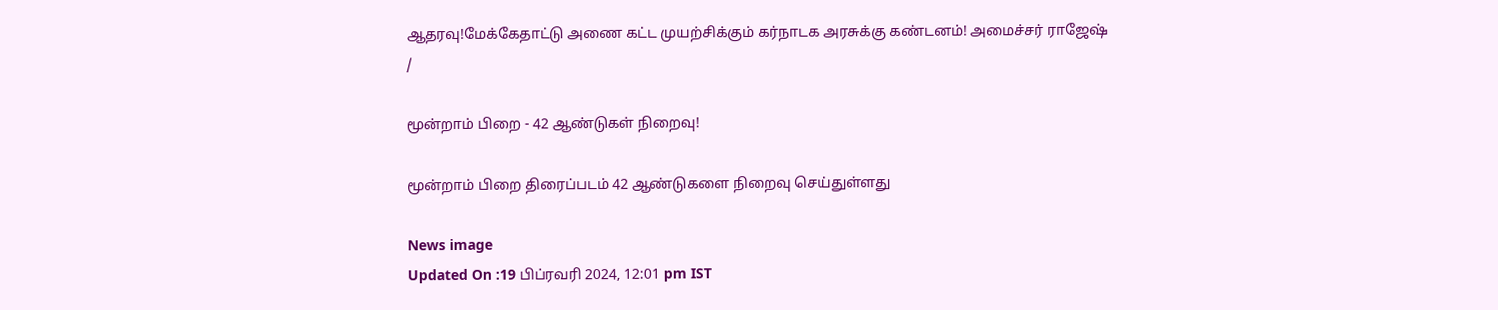ஆதரவு!மேக்கேதாட்டு அணை கட்ட முயற்சிக்கும் கர்நாடக அரசுக்கு கண்டனம்! அமைச்சர் ராஜேஷ்
/

மூன்றாம் பிறை - 42 ஆண்டுகள் நிறைவு!

மூன்றாம் பிறை திரைப்படம் 42 ஆண்டுகளை நிறைவு செய்துள்ளது

News image
Updated On :19 பிப்ரவரி 2024, 12:01 pm IST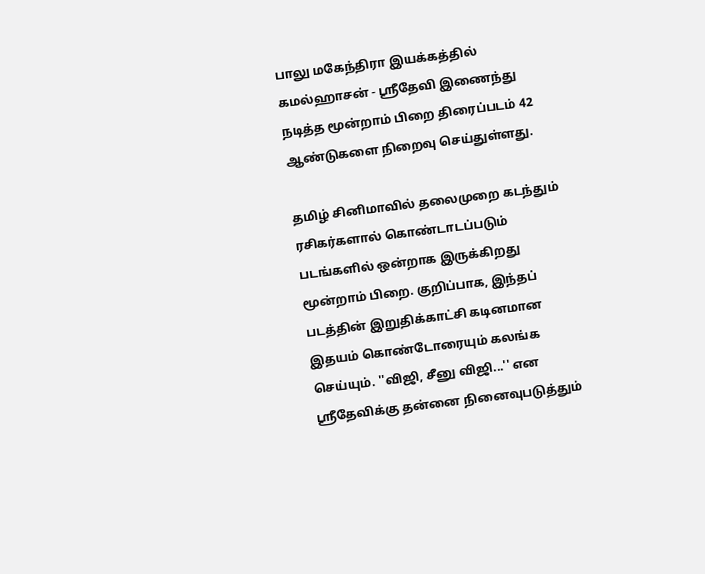பாலு மகேந்திரா இயக்கத்தில் கமல்ஹாசன் - ஸ்ரீதேவி இணைந்து நடித்த மூன்றாம் பிறை திரைப்படம் 42 ஆண்டுகளை நிறைவு செய்துள்ளது.

தமிழ் சினிமாவில் தலைமுறை கடந்தும் ரசிகர்களால் கொண்டாடப்படும் படங்களில் ஒன்றாக இருக்கிறது மூன்றாம் பிறை. குறிப்பாக, இந்தப் படத்தின் இறுதிக்காட்சி கடினமான இதயம் கொண்டோரையும் கலங்க செய்யும். ''விஜி, சீனு விஜி...'' என ஸ்ரீதேவிக்கு தன்னை நினைவுபடுத்தும்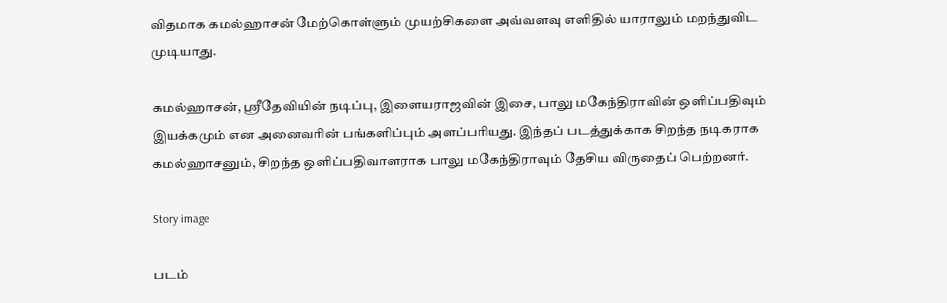விதமாக கமல்ஹாசன் மேற்கொள்ளும் முயற்சிகளை அவ்வளவு எளிதில் யாராலும் மறந்துவிட முடியாது.

கமல்ஹாசன், ஸ்ரீதேவியின் நடிப்பு, இளையராஜவின் இசை, பாலு மகேந்திராவின் ஒளிப்பதிவும் இயக்கமும் என அனைவரின் பங்களிப்பும் அளப்பரியது. இந்தப் படத்துக்காக சிறந்த நடிகராக கமல்ஹாசனும், சிறந்த ஒளிப்பதிவாளராக பாலு மகேந்திராவும் தேசிய விருதைப் பெற்றனர்.

Story image

படம்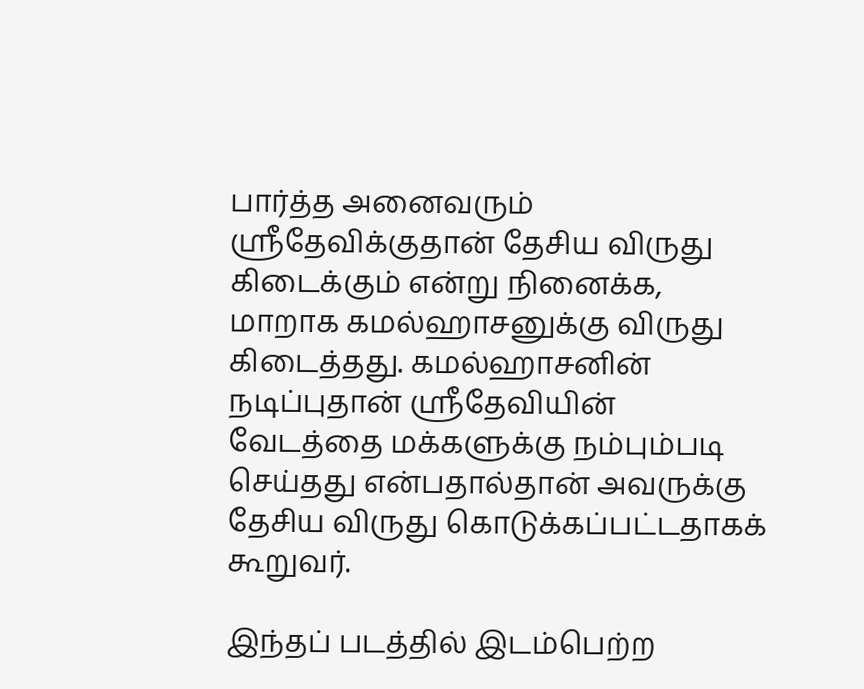பார்த்த அனைவரும் ஸ்ரீதேவிக்குதான் தேசிய விருது கிடைக்கும் என்று நினைக்க, மாறாக கமல்ஹாசனுக்கு விருது கிடைத்தது. கமல்ஹாசனின் நடிப்புதான் ஸ்ரீதேவியின் வேடத்தை மக்களுக்கு நம்பும்படி செய்தது என்பதால்தான் அவருக்கு தேசிய விருது கொடுக்கப்பட்டதாகக் கூறுவர்.

இந்தப் படத்தில் இடம்பெற்ற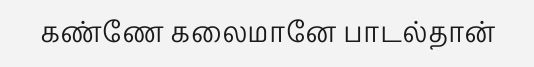கண்ணே கலைமானே பாடல்தான்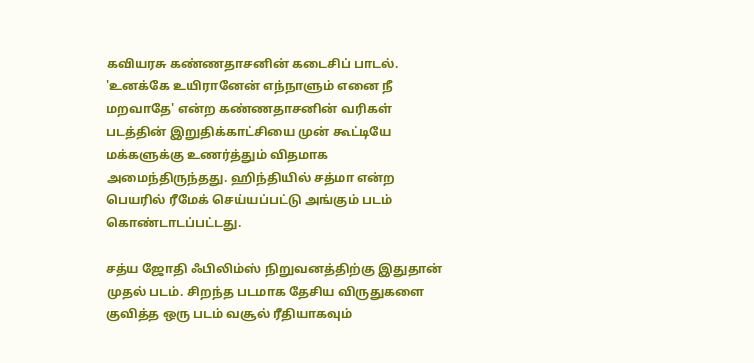கவியரசு கண்ணதாசனின் கடைசிப் பாடல். 'உனக்கே உயிரானேன் எந்நாளும் எனை நீ மறவாதே' என்ற கண்ணதாசனின் வரிகள் படத்தின் இறுதிக்காட்சியை முன் கூட்டியே மக்களுக்கு உணர்த்தும் விதமாக அமைந்திருந்தது. ஹிந்தியில் சத்மா என்ற பெயரில் ரீமேக் செய்யப்பட்டு அங்கும் படம் கொண்டாடப்பட்டது.

சத்ய ஜோதி ஃபிலிம்ஸ் நிறுவனத்திற்கு இதுதான் முதல் படம். சிறந்த படமாக தேசிய விருதுகளை குவித்த ஒரு படம் வசூல் ரீதியாகவும்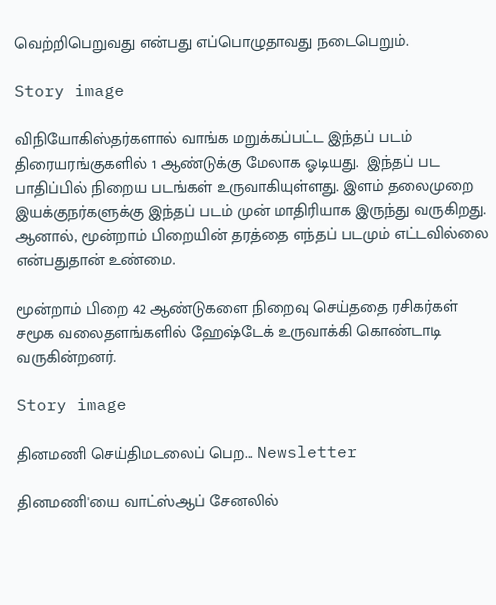வெற்றிபெறுவது என்பது எப்பொழுதாவது நடைபெறும்.

Story image

விநியோகிஸ்தர்களால் வாங்க மறுக்கப்பட்ட இந்தப் படம் திரையரங்குகளில் 1 ஆண்டுக்கு மேலாக ஓடியது.  இந்தப் பட பாதிப்பில் நிறைய படங்கள் உருவாகியுள்ளது. இளம் தலைமுறை இயக்குநர்களுக்கு இந்தப் படம் முன் மாதிரியாக இருந்து வருகிறது. ஆனால், மூன்றாம் பிறையின் தரத்தை எந்தப் படமும் எட்டவில்லை என்பதுதான் உண்மை.

மூன்றாம் பிறை 42 ஆண்டுகளை நிறைவு செய்ததை ரசிகர்கள் சமூக வலைதளங்களில் ஹேஷ்டேக் உருவாக்கி கொண்டாடி வருகின்றனர்.

Story image

தினமணி செய்திமடலைப் பெற... Newsletter

தினமணி'யை வாட்ஸ்ஆப் சேனலில்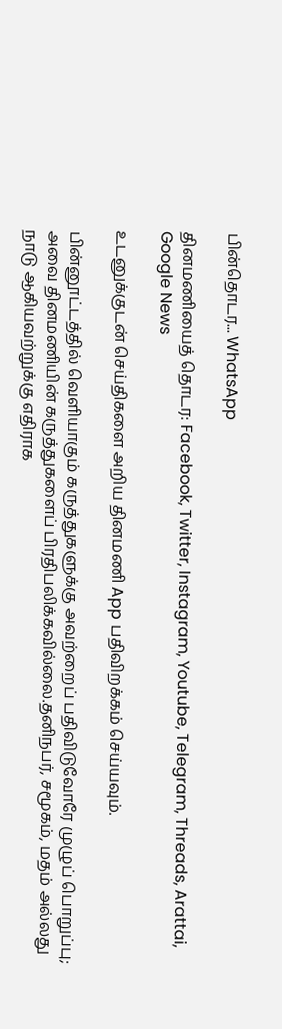பின்தொடர... WhatsApp

தினமணியைத் தொடர: Facebook, Twitter, Instagram, Youtube, Telegram, Threads, Arattai, Google News

உடனுக்குடன் செய்திகளை அறிய தினமணி App பதிவிறக்கம் செய்யவும்.

பின்னூட்டத்தில் வெளியாகும் கருத்துகளுக்கு அவற்றைப் பதிவிடுவோரே முழுப் பொறுப்பு; அவை தினமணியின் கருத்துகளைப் பிரதிபலிக்கவில்லை.தனிநபர், சமூகம், மதம் அல்லது நாடு ஆகியவற்றுக்கு எதிராக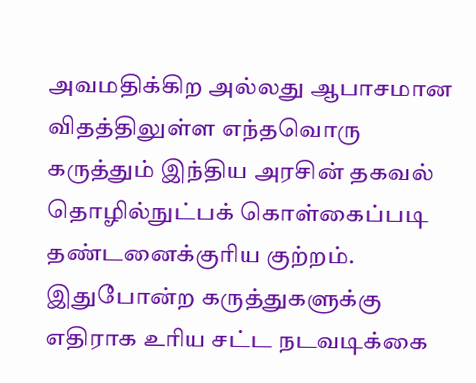அவமதிக்கிற அல்லது ஆபாசமான விதத்திலுள்ள எந்தவொரு கருத்தும் இந்திய அரசின் தகவல் தொழில்நுட்பக் கொள்கைப்படி தண்டனைக்குரிய குற்றம். இதுபோன்ற கருத்துகளுக்கு எதிராக உரிய சட்ட நடவடிக்கை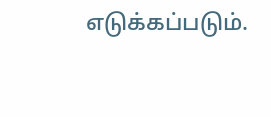எடுக்கப்படும்.